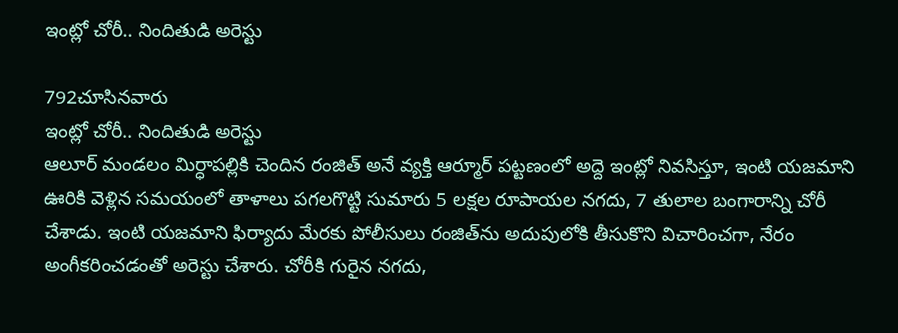ఇంట్లో చోరీ.. నిందితుడి అరెస్టు

792చూసినవారు
ఇంట్లో చోరీ.. నిందితుడి అరెస్టు
ఆలూర్ మండలం మిర్ధాపల్లికి చెందిన రంజిత్ అనే వ్యక్తి ఆర్మూర్ పట్టణంలో అద్దె ఇంట్లో నివసిస్తూ, ఇంటి యజమాని ఊరికి వెళ్లిన సమయంలో తాళాలు పగలగొట్టి సుమారు 5 లక్షల రూపాయల నగదు, 7 తులాల బంగారాన్ని చోరీ చేశాడు. ఇంటి యజమాని ఫిర్యాదు మేరకు పోలీసులు రంజిత్‌ను అదుపులోకి తీసుకొని విచారించగా, నేరం అంగీకరించడంతో అరెస్టు చేశారు. చోరీకి గురైన నగదు,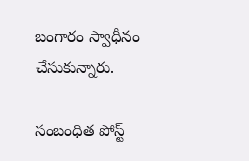బంగారం స్వాధీనం చేసుకున్నారు.

సంబంధిత పోస్ట్